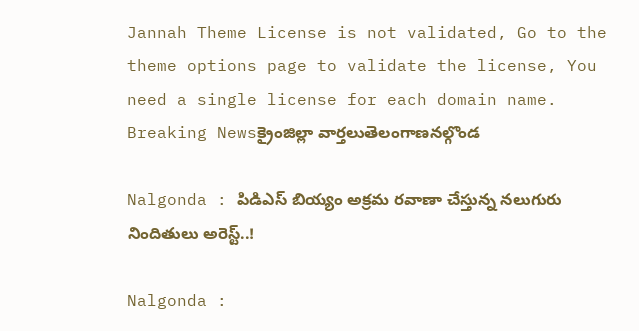Jannah Theme License is not validated, Go to the theme options page to validate the license, You need a single license for each domain name.
Breaking Newsక్రైంజిల్లా వార్తలుతెలంగాణనల్గొండ

Nalgonda : పిడిఎస్ బియ్యం అక్రమ రవాణా చేస్తున్న నలుగురు నిందితులు అరెస్ట్..!

Nalgonda :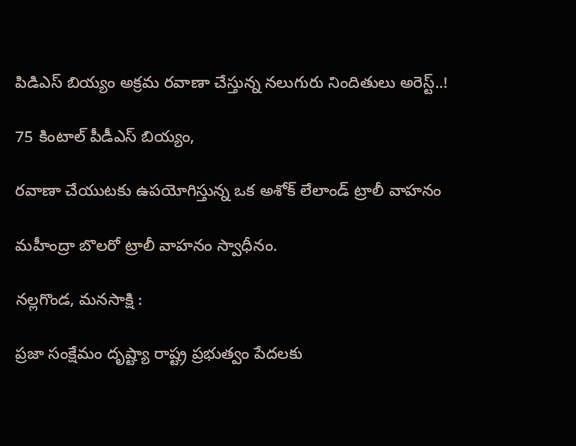పిడిఎస్ బియ్యం అక్రమ రవాణా చేస్తున్న నలుగురు నిందితులు అరెస్ట్..!

75 కింటాల్ పీడీఎస్ బియ్యం,

రవాణా చేయుటకు ఉపయోగిస్తున్న ఒక అశోక్ లేలాండ్ ట్రాలీ వాహనం

మహీంద్రా బొలరో ట్రాలీ వాహనం స్వాధీనం.

నల్లగొండ, మనసాక్షి :

ప్రజా సంక్షేమం దృష్ట్యా రాష్ట్ర ప్రభుత్వం పేదలకు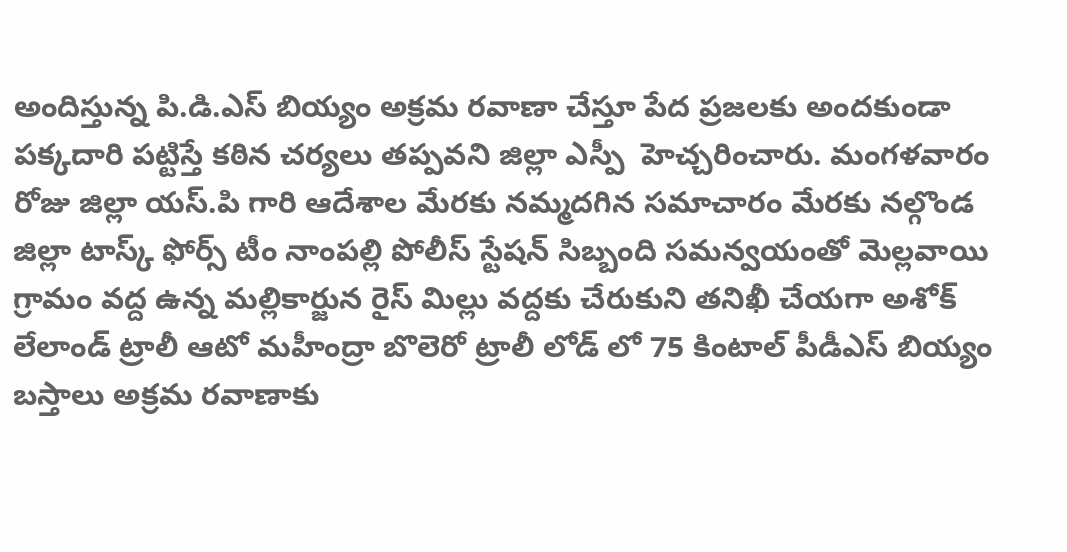అందిస్తున్న పి.డి.ఎస్ బియ్యం అక్రమ రవాణా చేస్తూ పేద ప్రజలకు అందకుండా పక్కదారి పట్టిస్తే కఠిన చర్యలు తప్పవని జిల్లా ఎస్పీ  హెచ్చరించారు. మంగళవారం రోజు జిల్లా యస్.పి గారి ఆదేశాల మేరకు నమ్మదగిన సమాచారం మేరకు నల్గొండ జిల్లా టాస్క్ ఫోర్స్ టీం నాంపల్లి పోలీస్ స్టేషన్ సిబ్బంది సమన్వయంతో మెల్లవాయి గ్రామం వద్ద ఉన్న మల్లికార్జున రైస్ మిల్లు వద్దకు చేరుకుని తనిఖీ చేయగా అశోక్ లేలాండ్ ట్రాలీ ఆటో మహీంద్రా బొలెరో ట్రాలీ లోడ్ లో 75 కింటాల్ పీడీఎస్ బియ్యం బస్తాలు అక్రమ రవాణాకు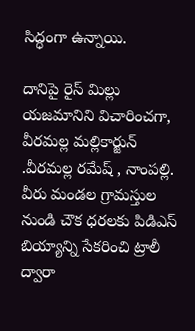సిద్ధంగా ఉన్నాయి.

దానిపై రైస్ మిల్లు యజమానిని విచారించగా, వీరమల్ల మల్లికార్జున్ .వీరమల్ల రమేష్ , నాంపల్లి. వీరు మండల గ్రామస్తుల నుండి చౌక ధరలకు పిడిఎస్ బియ్యాన్ని సేకరించి ట్రాలీ ద్వారా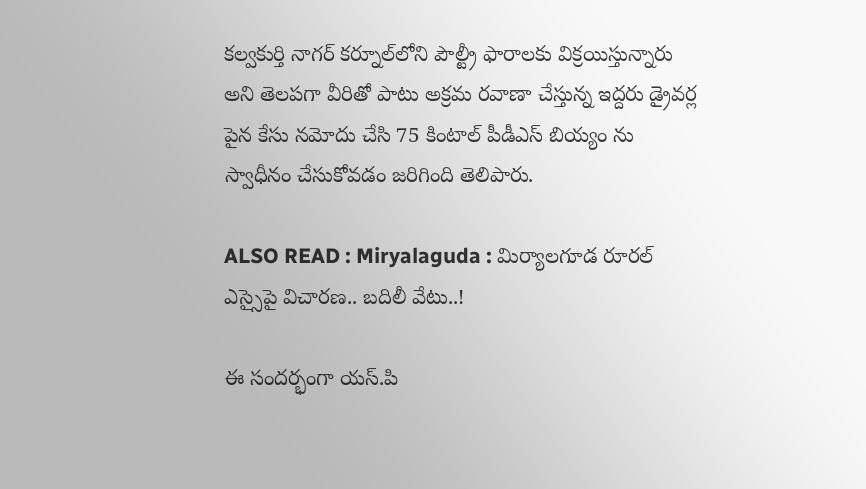కల్వకుర్తి నాగర్ కర్నూల్‌లోని పౌల్ట్రీ ఫారాలకు విక్రయిస్తున్నారు అని తెలపగా వీరితో పాటు అక్రమ రవాణా చేస్తున్న ఇద్దరు డ్రైవర్ల పైన కేసు నమోదు చేసి 75 కింటాల్ పీడీఎస్ బియ్యం ను స్వాధీనం చేసుకోవడం జరిగింది తెలిపారు.

ALSO READ : Miryalaguda : మిర్యాలగూడ రూరల్ ఎస్సైపై విచారణ.. బదిలీ వేటు..!

ఈ సందర్భంగా యస్.పి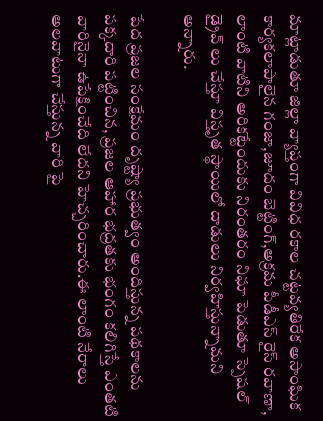మాట్లాడుతూ జిల్లా వ్యాప్తంగా వివిధ రకాల చట్టవ్యతిరేక అసాంఘిక కార్యకలాపాలైన గంజా,జూదం బెట్టింగ్,అక్రమ పీడీఎస్ రైస్ రవాణా, లాంటి వాటిని అరికట్టేందుకు నిరంతరం నిఘా పెడుతూ స్పెషల్ డ్రైవ్ లు చేస్తూ విస్తృత స్థాయిలో దాడులు నిర్వహిస్తున్నామని అన్నారు.

పేద ప్రజల సంక్షేమం దృష్ట్యా ప్రభుత్వం అందిస్తున్న పథకాలను పక్కదారి పట్టించిన, ప్రజల ఆహార భద్రతకు భంగం కలిగిస్తే ఎంతటి వారినైనా ఉపేక్షించేది లేదని హెచ్చరించారు.ఈ లాంటి నేరాలు అలవాటుగా చేస్తున్న వారి పై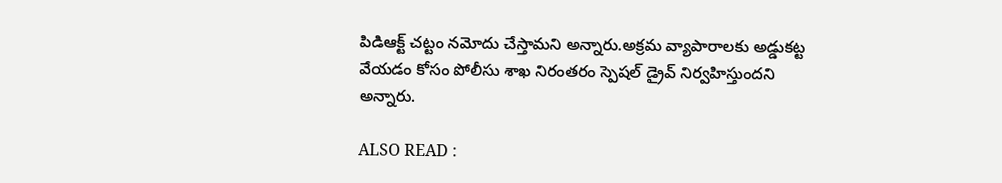పిడిఆక్ట్ చట్టం నమోదు చేస్తామని అన్నారు.అక్రమ వ్యాపారాలకు అడ్డుకట్ట వేయడం కోసం పోలీసు శాఖ నిరంతరం స్పెషల్ డ్రైవ్ నిర్వహిస్తుందని అన్నారు.

ALSO READ :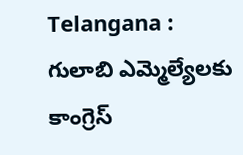Telangana : గులాబి ఎమ్మెల్యేలకు కాంగ్రెస్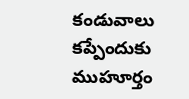కండువాలు కప్పేందుకు ముహూర్తం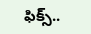ఫిక్స్..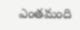ఎంతమంది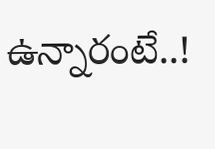ఉన్నారంటే..!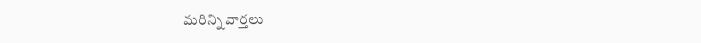మరిన్ని వార్తలు